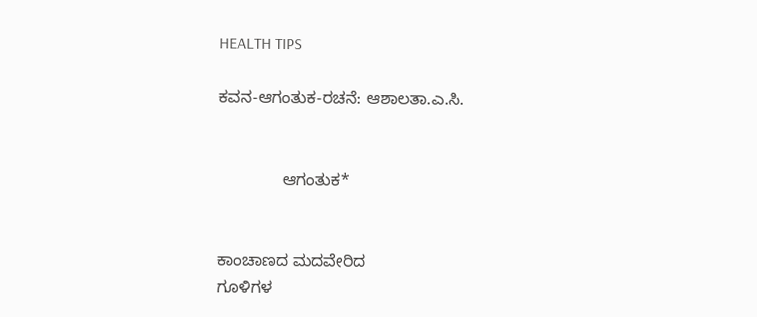HEALTH TIPS

ಕವನ-ಆಗಂತುಕ-ರಚನೆ: ಆಶಾಲತಾ.ಎ.ಸಿ.


              ಆಗಂತುಕ*


ಕಾಂಚಾಣದ ಮದವೇರಿದ
ಗೂಳಿಗಳ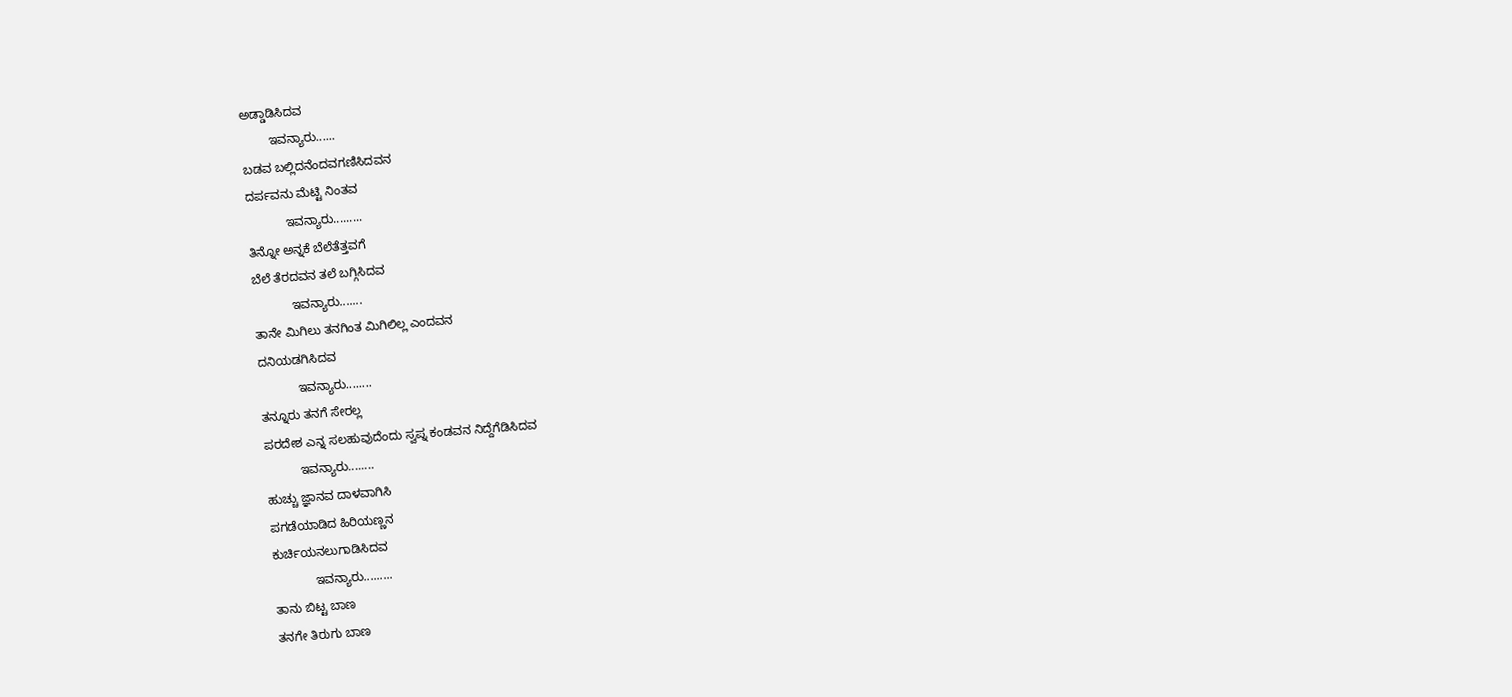ಅಡ್ಡಾಡಿಸಿದವ
        ಇವನ್ಯಾರು......
ಬಡವ ಬಲ್ಲಿದನೆಂದವಗಣಿಸಿದವನ
ದರ್ಪವನು ಮೆಟ್ಟಿ ನಿಂತವ
           ಇವನ್ಯಾರು.........
ತಿನ್ನೋ ಅನ್ನಕೆ ಬೆಲೆತೆತ್ತವಗೆ
ಬೆಲೆ ತೆರದವನ ತಲೆ ಬಗ್ಗಿಸಿದವ
           ಇವನ್ಯಾರು.......
ತಾನೇ ಮಿಗಿಲು ತನಗಿಂತ ಮಿಗಿಲಿಲ್ಲ ಎಂದವನ
ದನಿಯಡಗಿಸಿದವ
           ಇವನ್ಯಾರು........
ತನ್ನೂರು ತನಗೆ ಸೇರಲ್ಲ
ಪರದೇಶ ಎನ್ನ ಸಲಹುವುದೆಂದು ಸ್ವಪ್ನ ಕಂಡವನ ನಿದ್ದೆಗೆಡಿಸಿದವ
          ಇವನ್ಯಾರು........
ಹುಚ್ಚು ಜ್ಞಾನವ ದಾಳವಾಗಿಸಿ
ಪಗಡೆಯಾಡಿದ ಹಿರಿಯಣ್ಣನ
ಕುರ್ಚಿಯನಲುಗಾಡಿಸಿದವ
            ಇವನ್ಯಾರು.........
ತಾನು ಬಿಟ್ಟ ಬಾಣ
ತನಗೇ ತಿರುಗು ಬಾಣ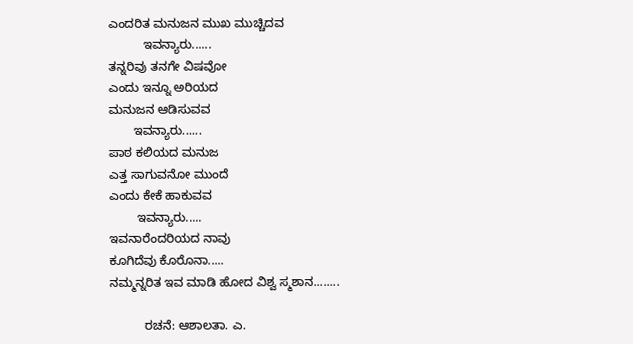ಎಂದರಿತ ಮನುಜನ ಮುಖ ಮುಚ್ಚಿದವ
          ಇವನ್ಯಾರು......
ತನ್ನರಿವು ತನಗೇ ವಿಷವೋ
ಎಂದು ಇನ್ನೂ ಅರಿಯದ
ಮನುಜನ ಆಡಿಸುವವ
       ಇವನ್ಯಾರು......
ಪಾಠ ಕಲಿಯದ ಮನುಜ
ಎತ್ತ ಸಾಗುವನೋ ಮುಂದೆ
ಎಂದು ಕೇಕೆ ಹಾಕುವವ
        ಇವನ್ಯಾರು.....
ಇವನಾರೆಂದರಿಯದ ನಾವು
ಕೂಗಿದೆವು ಕೊರೊನಾ.....
ನಮ್ಮನ್ನರಿತ ಇವ ಮಾಡಿ ಹೋದ ವಿಶ್ವ ಸ್ಮಶಾನ........

          ರಚನೆ: ಆಶಾಲತಾ. ಎ.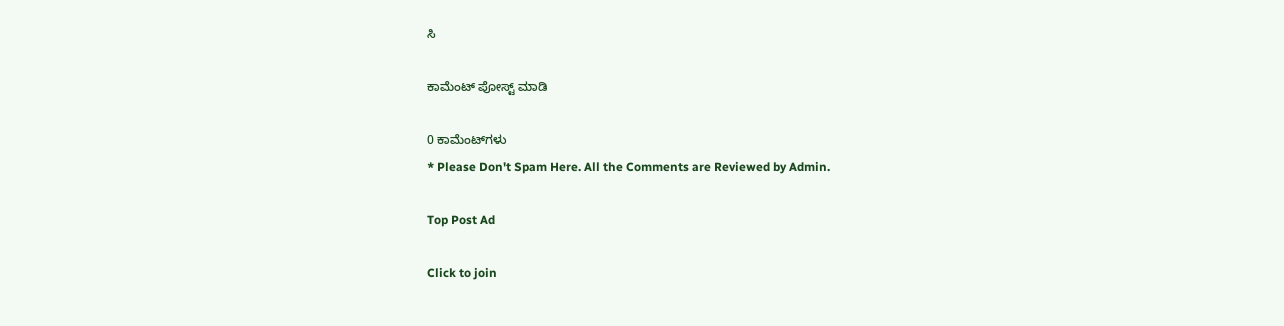ಸಿ

ಕಾಮೆಂಟ್‌‌ ಪೋಸ್ಟ್‌ ಮಾಡಿ

0 ಕಾಮೆಂಟ್‌ಗಳು
* Please Don't Spam Here. All the Comments are Reviewed by Admin.

Top Post Ad

Click to join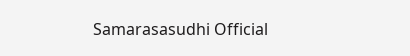Samarasasudhi Official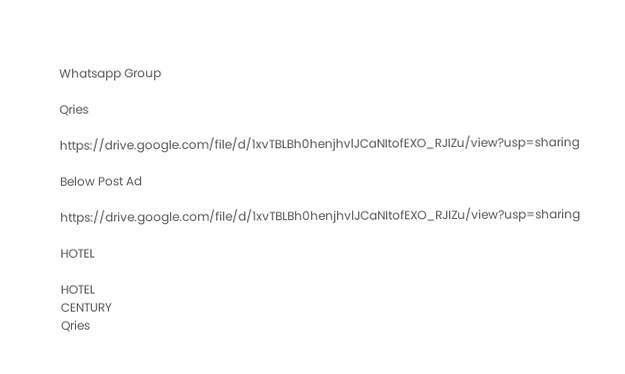Whatsapp Group

Qries

https://drive.google.com/file/d/1xvTBLBh0henjhvlJCaNItofEXO_RJIZu/view?usp=sharing

Below Post Ad

https://drive.google.com/file/d/1xvTBLBh0henjhvlJCaNItofEXO_RJIZu/view?usp=sharing

HOTEL

HOTEL
CENTURY
Qries